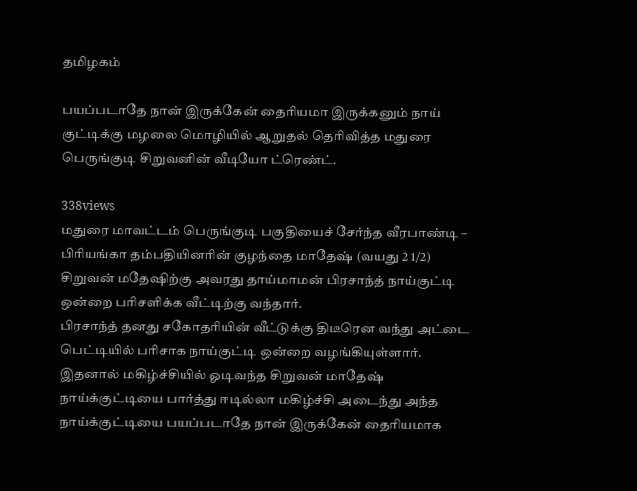தமிழகம்

பயப்படாதே நான் இருக்கேன் தைரியமா இருக்கனும் நாய் குட்டிக்கு மழலை மொழியில் ஆறுதல் தெரிவித்த மதுரை பெருங்குடி சிறுவனின் வீடியோ ட்ரெண்ட்.

338views
மதுரை மாவட்டம் பெருங்குடி பகுதியைச் சேர்ந்த வீரபாண்டி – பிரியங்கா தம்பதியினரின் குழந்தை மாதேஷ் (வயது 2 1/2)
சிறுவன் மதேஷிற்கு அவரது தாய்மாமன் பிரசாந்த் நாய்குட்டி ஒன்றை பரிசளிக்க வீட்டிற்கு வந்தார்.
பிரசாந்த் தனது சகோதரியின் வீட்டுக்கு திடீரென வந்து அட்டை பெட்டியில் பரிசாக நாய்குட்டி ஒன்றை வழங்கியுள்ளார்.
இதனால் மகிழ்ச்சியில் ஓடிவந்த சிறுவன் மாதேஷ் நாய்க்குட்டியை பார்த்து ஈடில்லா மகிழ்ச்சி அடைந்து அந்த நாய்க்குட்டியை பயப்படாதே நான் இருக்கேன் தைரியமாக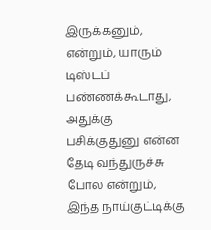இருக்கனும், என்றும், யாரும் டிஸ்டப் பண்ணக்கூடாது, அதுக்கு பசிக்குதுனு என்ன தேடி வந்துருச்சு போல என்றும், இந்த நாய்குட்டிக்கு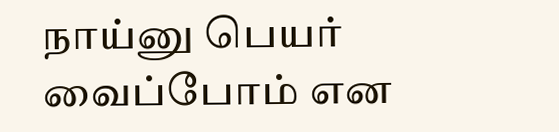நாய்னு பெயர் வைப்போம் என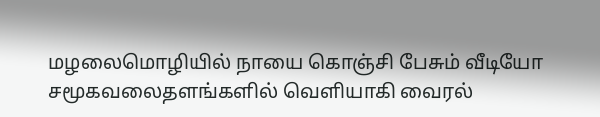மழலைமொழியில் நாயை கொஞ்சி பேசும் வீடியோ சமூகவலைதளங்களில் வெளியாகி வைரல்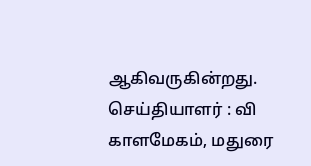ஆகிவருகின்றது.
செய்தியாளர் : வி காளமேகம், மதுரை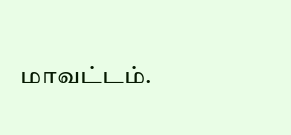மாவட்டம்.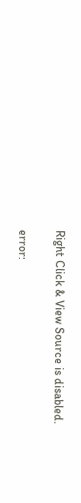Right Click & View Source is disabled.

error: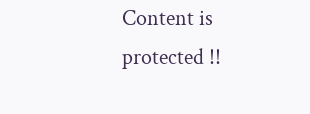Content is protected !!